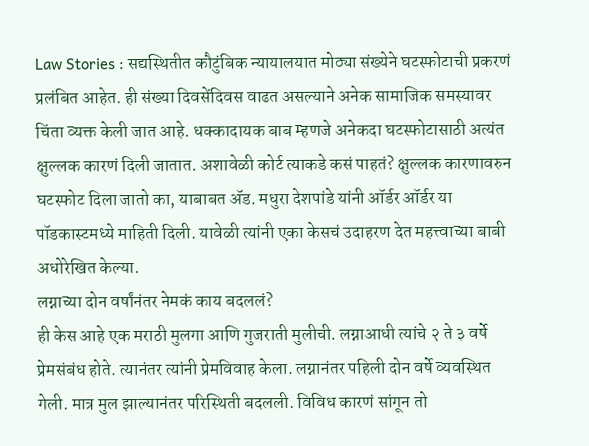Law Stories : सद्यस्थितीत कौटुंबिक न्यायालयात मोठ्या संख्येने घटस्फोटाची प्रकरणं प्रलंबित आहेत. ही संख्या दिवसेंदिवस वाढत असल्याने अनेक सामाजिक समस्यावर चिंता व्यक्त केली जात आहे. धक्कादायक बाब म्हणजे अनेकदा घटस्फोटासाठी अत्यंत क्षुल्लक कारणं दिली जातात. अशावेळी कोर्ट त्याकडे कसं पाहतं? क्षुल्लक कारणावरुन घटस्फोट दिला जातो का, याबाबत ॲड. मधुरा देशपांडे यांनी ऑर्डर ऑर्डर या पॉडकास्टमध्ये माहिती दिली. यावेळी त्यांनी एका केसचं उदाहरण देत महत्त्वाच्या बाबी अधोरेखित केल्या.
लग्नाच्या दोन वर्षांनंतर नेमकं काय बदललं?
ही केस आहे एक मराठी मुलगा आणि गुजराती मुलीची. लग्नाआधी त्यांचे २ ते ३ वर्षे प्रेमसंबंध होते. त्यानंतर त्यांनी प्रेमविवाह केला. लग्नानंतर पहिली दोन वर्षे व्यवस्थित गेली. मात्र मुल झाल्यानंतर परिस्थिती बदलली. विविध कारणं सांगून तो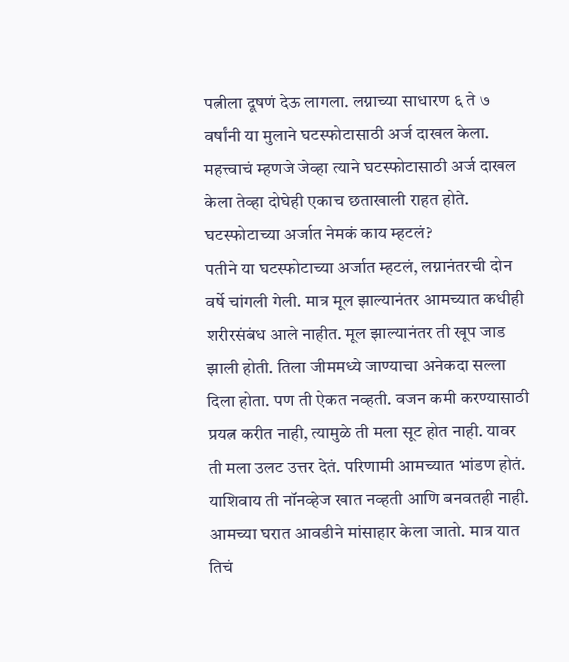पत्नीला दूषणं देऊ लागला. लग्नाच्या साधारण ६ ते ७ वर्षांनी या मुलाने घटस्फोटासाठी अर्ज दाखल केला. महत्त्वाचं म्हणजे जेव्हा त्याने घटस्फोटासाठी अर्ज दाखल केला तेव्हा दोघेही एकाच छताखाली राहत होते.
घटस्फोटाच्या अर्जात नेमकं काय म्हटलं?
पतीने या घटस्फोटाच्या अर्जात म्हटलं, लग्नानंतरची दोन वर्षे चांगली गेली. मात्र मूल झाल्यानंतर आमच्यात कधीही शरीरसंबंध आले नाहीत. मूल झाल्यानंतर ती खूप जाड झाली होती. तिला जीममध्ये जाण्याचा अनेकदा सल्ला दिला होता. पण ती ऐकत नव्हती. वजन कमी करण्यासाठी प्रयत्न करीत नाही, त्यामुळे ती मला सूट होत नाही. यावर ती मला उलट उत्तर देतं. परिणामी आमच्यात भांडण होतं. याशिवाय ती नॉनव्हेज खात नव्हती आणि बनवतही नाही. आमच्या घरात आवडीने मांसाहार केला जातो. मात्र यात तिचं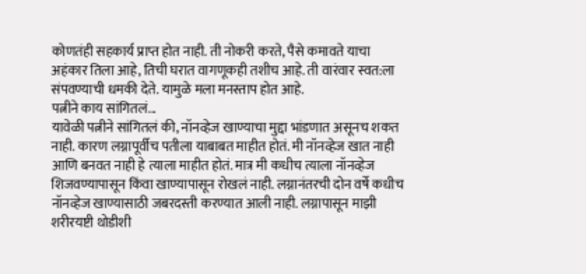कोणतंही सहकार्य प्राप्त होत नाही. ती नोकरी करते, पैसे कमावते याचा अहंकार तिला आहे, तिची घरात वागणूकही तशीच आहे. ती वारंवार स्वत:ला संपवण्याची धमकी देते. यामुळे मला मनस्ताप होत आहे.
पत्नीने काय सांगितलं...
यावेळी पत्नीने सांगितलं की, नॉनव्हेज खाण्याचा मुद्दा भांडणात असूनच शकत नाही. कारण लग्नापूर्वीच पतीला याबाबत माहीत होतं. मी नॉनव्हेज खात नाही आणि बनवत नाही हे त्याला माहीत होतं. मात्र मी कधीच त्याला नॉनव्हेज शिजवण्यापासून किंवा खाण्यापासून रोखलं नाही. लग्नानंतरची दोन वर्षे कधीच नॉनव्हेज खाण्यासाठी जबरदस्ती करण्यात आली नाही. लग्नापासून माझी शरीरयष्टी थोडीशी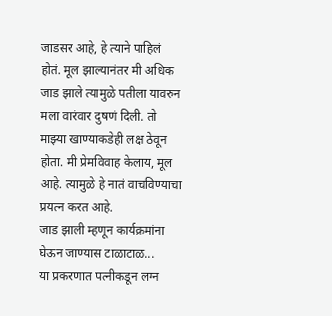जाडसर आहे, हे त्याने पाहिलं होतं. मूल झाल्यानंतर मी अधिक जाड झाले त्यामुळे पतीला यावरुन मला वारंवार दुषणं दिली. तो माझ्या खाण्याकडेही लक्ष ठेवून होता. मी प्रेमविवाह केलाय, मूल आहे. त्यामुळे हे नातं वाचविण्याचा प्रयत्न करत आहे.
जाड झाली म्हणून कार्यक्रमांना घेऊन जाण्यास टाळाटाळ...
या प्रकरणात पत्नीकडून लग्न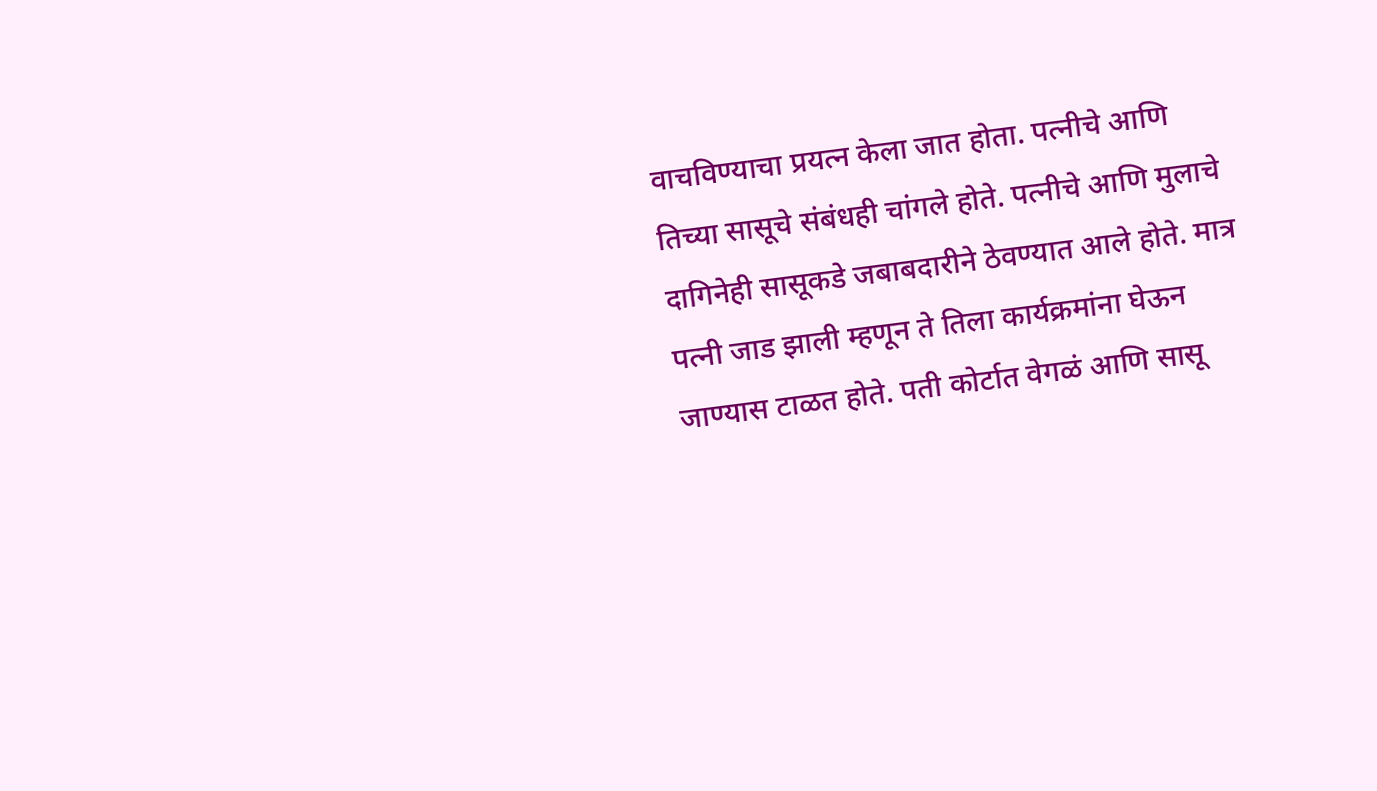वाचविण्याचा प्रयत्न केला जात होता. पत्नीचे आणि तिच्या सासूचे संबंधही चांगले होते. पत्नीचे आणि मुलाचे दागिनेही सासूकडे जबाबदारीने ठेवण्यात आले होते. मात्र पत्नी जाड झाली म्हणून ते तिला कार्यक्रमांना घेऊन जाण्यास टाळत होते. पती कोर्टात वेगळं आणि सासू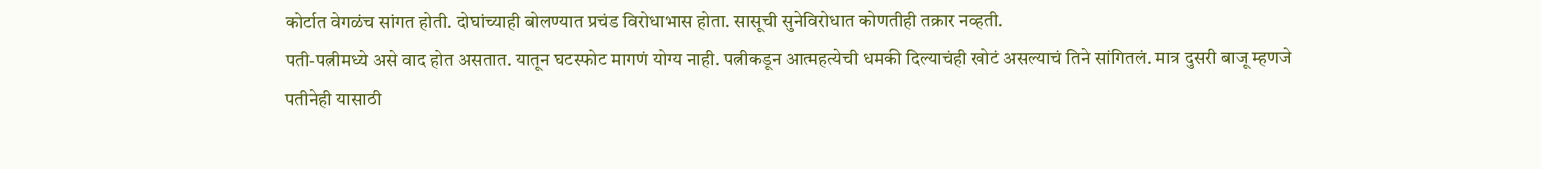कोर्टात वेगळंच सांगत होती. दोघांच्याही बोलण्यात प्रचंड विरोधाभास होता. सासूची सुनेविरोधात कोणतीही तक्रार नव्हती.
पती-पत्नीमध्ये असे वाद होत असतात. यातून घटस्फोट मागणं योग्य नाही. पत्नीकडून आत्महत्येची धमकी दिल्याचंही खोटं असल्याचं तिने सांगितलं. मात्र दुसरी बाजू म्हणजे पतीनेही यासाठी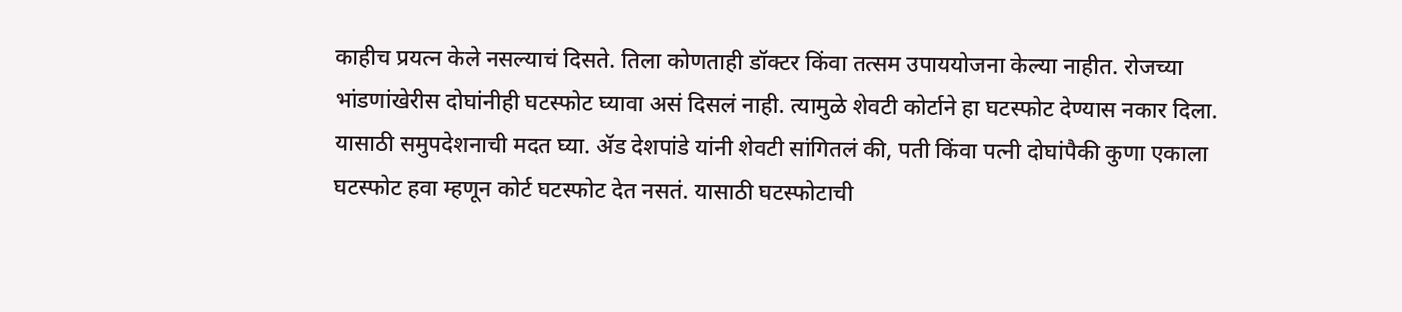काहीच प्रयत्न केले नसल्याचं दिसते. तिला कोणताही डॉक्टर किंवा तत्सम उपाययोजना केल्या नाहीत. रोजच्या भांडणांखेरीस दोघांनीही घटस्फोट घ्यावा असं दिसलं नाही. त्यामुळे शेवटी कोर्टाने हा घटस्फोट देण्यास नकार दिला. यासाठी समुपदेशनाची मदत घ्या. ॲड देशपांडे यांनी शेवटी सांगितलं की, पती किंवा पत्नी दोघांपैकी कुणा एकाला घटस्फोट हवा म्हणून कोर्ट घटस्फोट देत नसतं. यासाठी घटस्फोटाची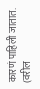कारणं पाहिली जातात.
(वरील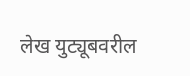लेख युट्यूबवरील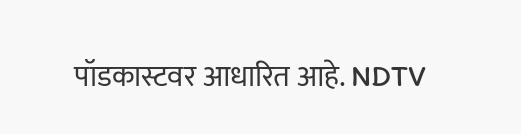पॉडकास्टवर आधारित आहे. NDTV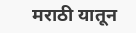मराठी यातून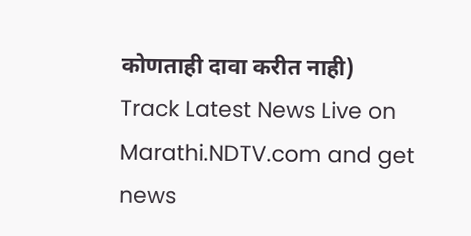कोणताही दावा करीत नाही)
Track Latest News Live on Marathi.NDTV.com and get news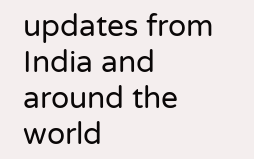updates from India and around the world